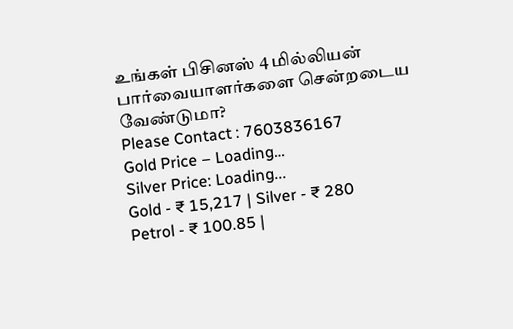உங்கள் பிசினஸ் 4 மில்லியன் பார்வையாளர்களை சென்றடைய வேண்டுமா?
Please Contact : 7603836167
Gold Price – Loading…
Silver Price: Loading...
Gold - ₹ 15,217 | Silver - ₹ 280
Petrol - ₹ 100.85 |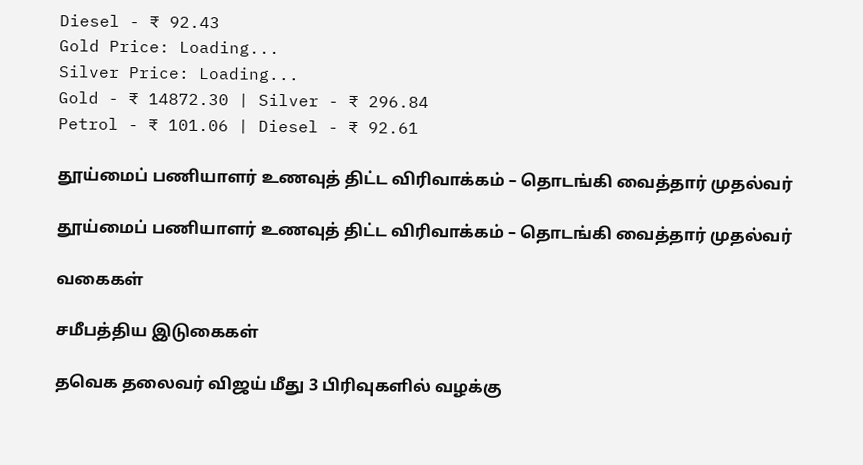Diesel - ₹ 92.43
Gold Price: Loading...
Silver Price: Loading...
Gold - ₹ 14872.30 | Silver - ₹ 296.84
Petrol - ₹ 101.06 | Diesel - ₹ 92.61

தூய்மைப் பணியாளர் உணவுத் திட்ட விரிவாக்கம் – தொடங்கி வைத்தார் முதல்வர்

தூய்மைப் பணியாளர் உணவுத் திட்ட விரிவாக்கம் – தொடங்கி வைத்தார் முதல்வர்

வகைகள்

சமீபத்திய இடுகைகள்

தவெக தலைவர் விஜய் மீது 3 பிரிவுகளில் வழக்கு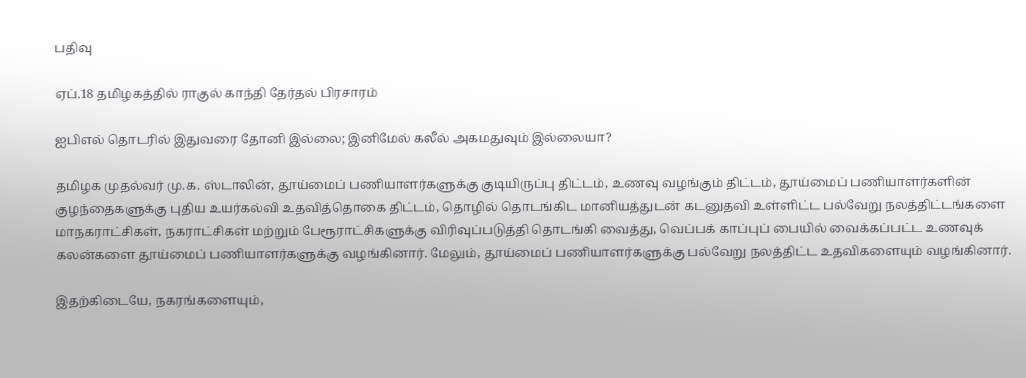பதிவு

ஏப்.18 தமிழகத்தில் ராகுல் காந்தி தேர்தல் பிரசாரம்

ஐபிஎல் தொடரில் இதுவரை தோனி இல்லை; இனிமேல் கலீல் அகமதுவும் இல்லையா?

தமிழக முதல்வர் மு.க. ஸ்டாலின், தூய்மைப் பணியாளர்களுக்கு குடியிருப்பு திட்டம், உணவு வழங்கும் திட்டம், தூய்மைப் பணியாளர்களின் குழந்தைகளுக்கு புதிய உயர்கல்வி உதவித்தொகை திட்டம், தொழில் தொடங்கிட மானியத்துடன் கடனுதவி உள்ளிட்ட பல்வேறு நலத்திட்டங்களை மாநகராட்சிகள், நகராட்சிகள் மற்றும் பேரூராட்சிகளுக்கு விரிவுப்படுத்தி தொடங்கி வைத்து, வெப்பக் காப்புப் பையில் வைக்கப்பட்ட உணவுக் கலன்களை தூய்மைப் பணியாளர்களுக்கு வழங்கினார். மேலும், தூய்மைப் பணியாளர்களுக்கு பல்வேறு நலத்திட்ட உதவிகளையும் வழங்கினார்.

இதற்கிடையே, நகரங்களையும்,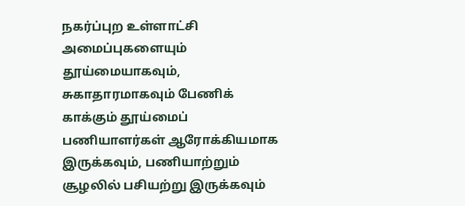நகர்ப்புற உள்ளாட்சி அமைப்புகளையும் தூய்மையாகவும், சுகாதாரமாகவும் பேணிக் காக்கும் தூய்மைப் பணியாளர்கள் ஆரோக்கியமாக இருக்கவும், பணியாற்றும் சூழலில் பசியற்று இருக்கவும்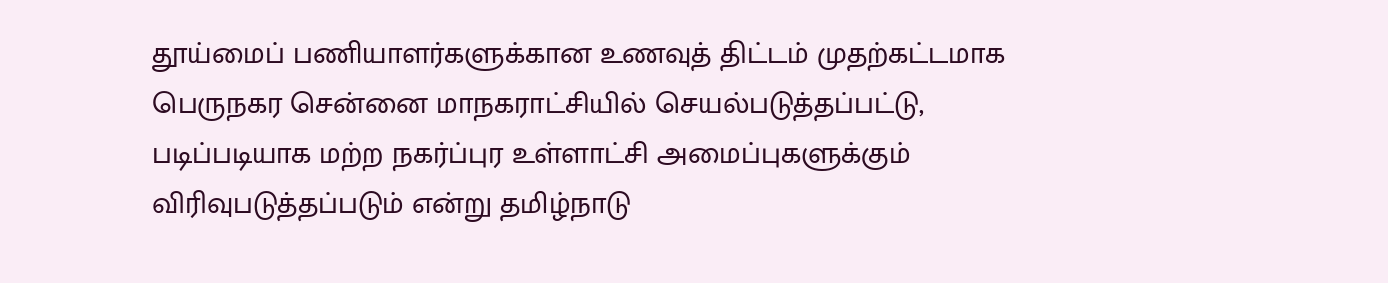தூய்மைப் பணியாளர்களுக்கான உணவுத் திட்டம் முதற்கட்டமாக பெருநகர சென்னை மாநகராட்சியில் செயல்படுத்தப்பட்டு, படிப்படியாக மற்ற நகர்ப்புர உள்ளாட்சி அமைப்புகளுக்கும் விரிவுபடுத்தப்படும் என்று தமிழ்நாடு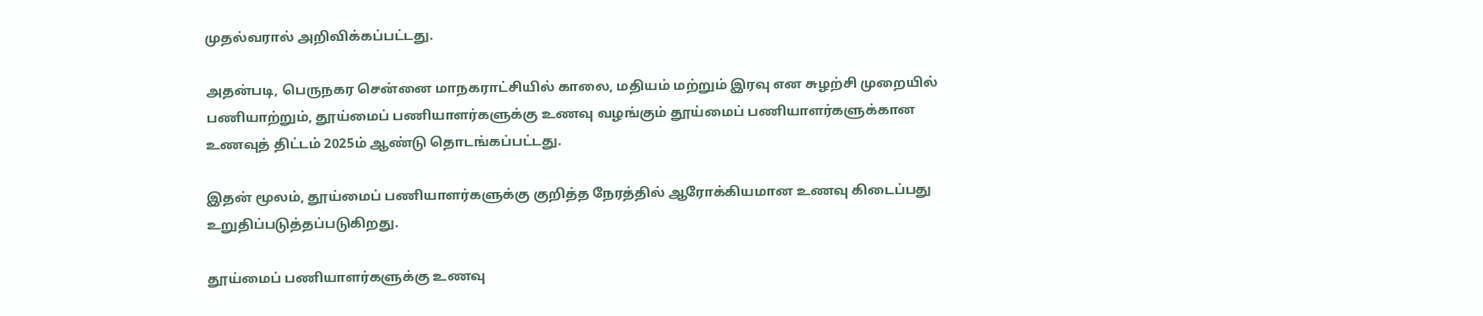முதல்வரால் அறிவிக்கப்பட்டது.

அதன்படி, பெருநகர சென்னை மாநகராட்சியில் காலை, மதியம் மற்றும் இரவு என சுழற்சி முறையில் பணியாற்றும், தூய்மைப் பணியாளர்களுக்கு உணவு வழங்கும் தூய்மைப் பணியாளர்களுக்கான உணவுத் திட்டம் 2025ம் ஆண்டு தொடங்கப்பட்டது.

இதன் மூலம், தூய்மைப் பணியாளர்களுக்கு குறித்த நேரத்தில் ஆரோக்கியமான உணவு கிடைப்பது உறுதிப்படுத்தப்படுகிறது.

தூய்மைப் பணியாளர்களுக்கு உணவு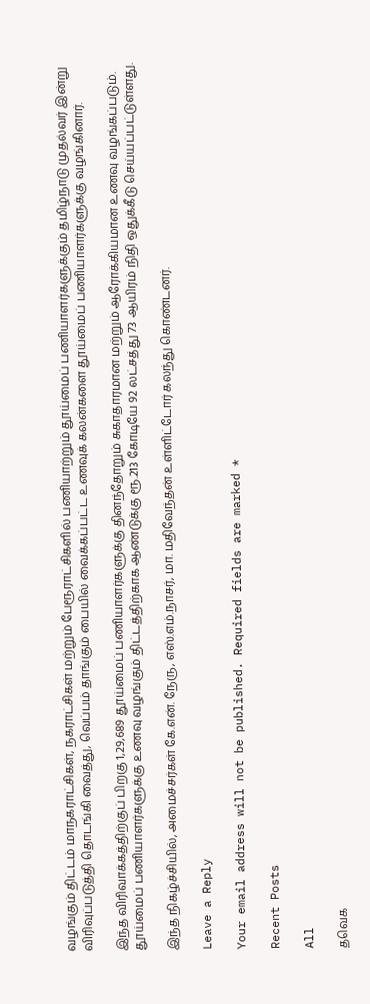வழங்கும் திட்டம் மாநகராட்சிகள், நகராட்சிகள் மற்றும் பேரூராட்சிகளில் பணியாற்றும் தூய்மைப் பணியாளர்களுக்கும் தமிழ்நாடு முதல்வர் இன்று விரிவுப்படுத்தி தொடங்கி வைத்து, வெப்பம் தாங்கும் பையில் வைக்கப்பட்ட உணவுக் கலன்களை தூய்மைப் பணியாளர்களுக்கு வழங்கினார்.

இந்த விரிவாக்கத்திற்குப் பிறகு 1,29,689 தூய்மைப் பணியாளர்களுக்கு தினந்தோறும் சுகாதாரமான மற்றும் ஆரோக்கியமான உணவு வழங்கப்படும். தூய்மைப் பணியாளர்களுக்கு உணவு வழங்கும் திட்டத்திற்காக ஆண்டுக்கு ரூ.213 கோடியே 92 லட்சத்து 73 ஆயிரம் நிதி ஒதுக்கீடு செய்யப்பட்டுள்ளது.

இந்த நிகழ்ச்சியில், அமைச்சர்கள் கே.என். நேரு, எஸ்.எம்.நாசர், மா. மதிவேந்தன் உள்ளிட்டோர் கலந்து கொண்டனர்.

Leave a Reply

Your email address will not be published. Required fields are marked *

Recent Posts

All

தவெக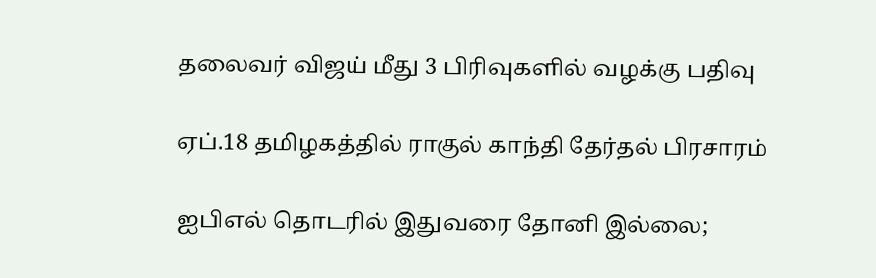தலைவர் விஜய் மீது 3 பிரிவுகளில் வழக்கு பதிவு

ஏப்.18 தமிழகத்தில் ராகுல் காந்தி தேர்தல் பிரசாரம்

ஐபிஎல் தொடரில் இதுவரை தோனி இல்லை;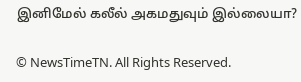இனிமேல் கலீல் அகமதுவும் இல்லையா?

© NewsTimeTN. All Rights Reserved.